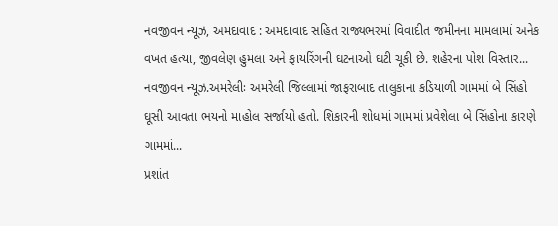નવજીવન ન્યૂઝ, અમદાવાદ : અમદાવાદ સહિત રાજ્યભરમાં વિવાદીત જમીનના મામલામાં અનેક વખત હત્યા, જીવલેણ હુમલા અને ફાયરિંગની ઘટનાઓ ઘટી ચૂકી છે. શહેરના પોશ વિસ્તાર...
નવજીવન ન્યૂઝ.અમરેલીઃ અમરેલી જિલ્લામાં જાફરાબાદ તાલુકાના કડિયાળી ગામમાં બે સિંહો ઘૂસી આવતા ભયનો માહોલ સર્જાયો હતો. શિકારની શોધમાં ગામમાં પ્રવેશેલા બે સિંહોના કારણે ગામમાં...
પ્રશાંત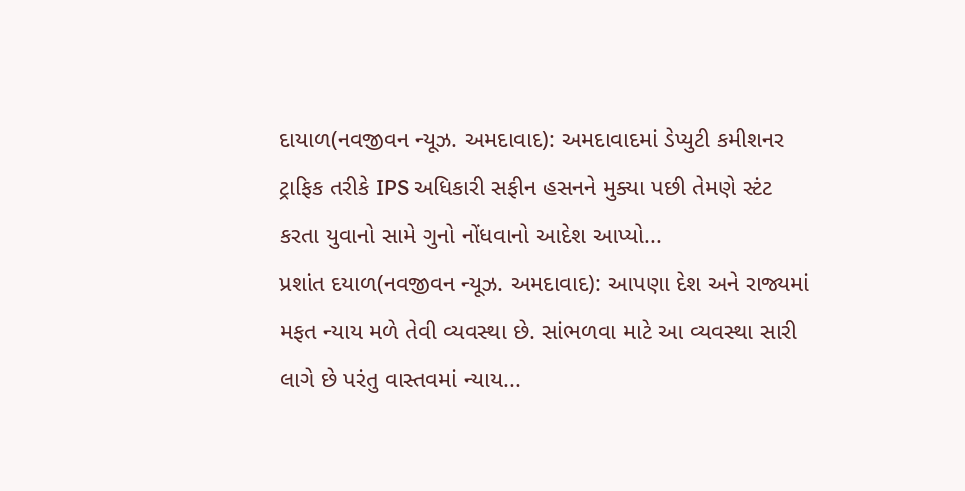દાયાળ(નવજીવન ન્યૂઝ. અમદાવાદ): અમદાવાદમાં ડેપ્યુટી કમીશનર ટ્રાફિક તરીકે IPS અધિકારી સફીન હસનને મુક્યા પછી તેમણે સ્ટંટ કરતા યુવાનો સામે ગુનો નોંધવાનો આદેશ આપ્યો...
પ્રશાંત દયાળ(નવજીવન ન્યૂઝ. અમદાવાદ): આપણા દેશ અને રાજ્યમાં મફત ન્યાય મળે તેવી વ્યવસ્થા છે. સાંભળવા માટે આ વ્યવસ્થા સારી લાગે છે પરંતુ વાસ્તવમાં ન્યાય...